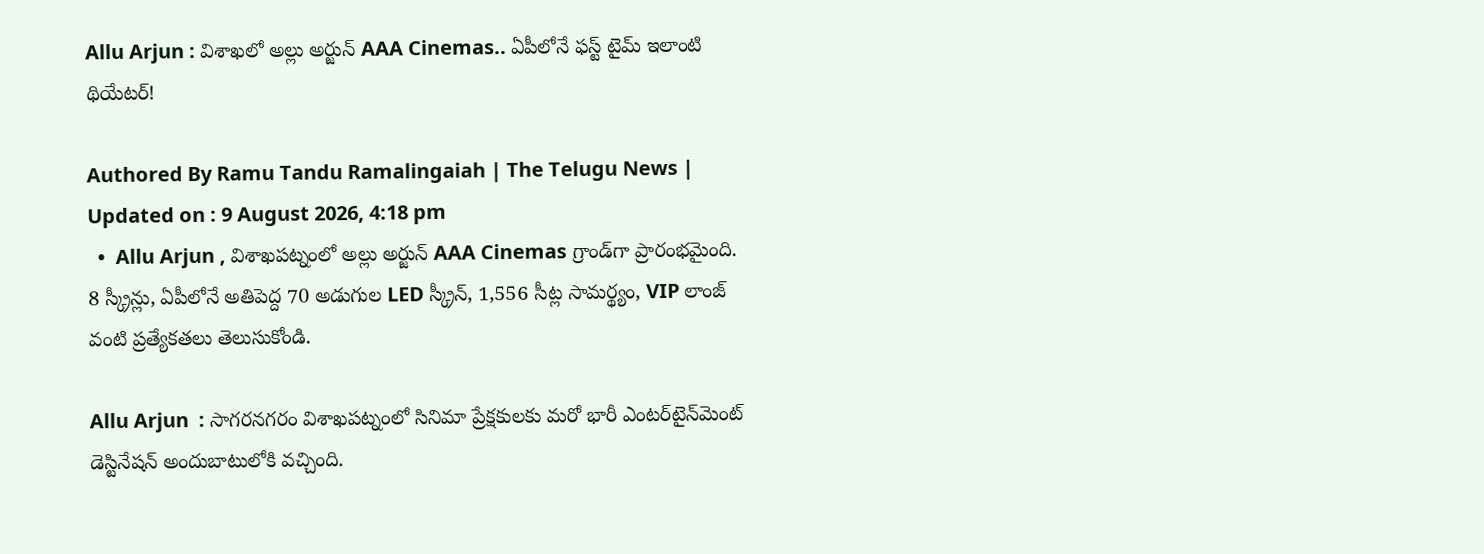Allu Arjun : విశాఖలో అల్లు అర్జున్ AAA Cinemas.. ఏపీలోనే ఫస్ట్ టైమ్ ఇలాంటి థియేటర్!

Authored By Ramu Tandu Ramalingaiah | The Telugu News | Updated on : 9 August 2026, 4:18 pm
  •  Allu Arjun , విశాఖపట్నంలో అల్లు అర్జున్ AAA Cinemas గ్రాండ్‌గా ప్రారంభమైంది. 8 స్క్రీన్లు, ఏపీలోనే అతిపెద్ద 70 అడుగుల LED స్క్రీన్, 1,556 సీట్ల సామర్థ్యం, VIP లాంజ్ వంటి ప్రత్యేకతలు తెలుసుకోండి.

Allu Arjun  : సాగరనగరం విశాఖపట్నంలో సినిమా ప్రేక్షకులకు మరో భారీ ఎంటర్‌టైన్‌మెంట్ డెస్టినేషన్ అందుబాటులోకి వచ్చింది.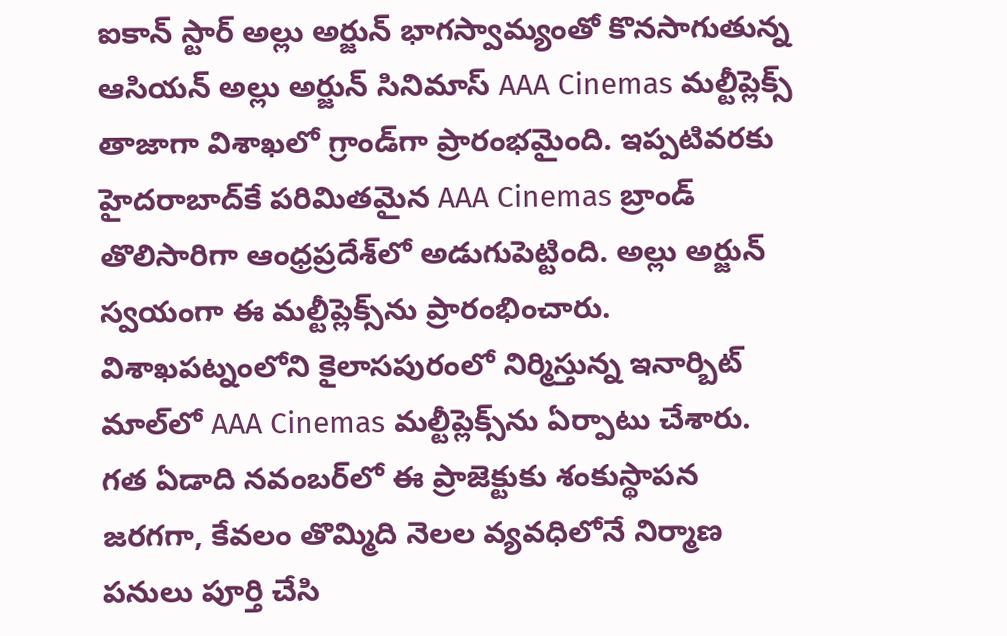ఐకాన్ స్టార్ అల్లు అర్జున్ భాగస్వామ్యంతో కొనసాగుతున్న ఆసియన్ అల్లు అర్జున్ సినిమాస్ AAA Cinemas మల్టీప్లెక్స్ తాజాగా విశాఖలో గ్రాండ్‌గా ప్రారంభమైంది. ఇప్పటివరకు హైదరాబాద్‌కే పరిమితమైన AAA Cinemas బ్రాండ్ తొలిసారిగా ఆంధ్రప్రదేశ్‌లో అడుగుపెట్టింది. అల్లు అర్జున్ స్వయంగా ఈ మల్టీప్లెక్స్‌ను ప్రారంభించారు. విశాఖపట్నంలోని కైలాసపురంలో నిర్మిస్తున్న ఇనార్బిట్ మాల్‌లో AAA Cinemas మల్టీప్లెక్స్‌ను ఏర్పాటు చేశారు. గత ఏడాది నవంబర్‌లో ఈ ప్రాజెక్టుకు శంకుస్థాపన జరగగా, కేవలం తొమ్మిది నెలల వ్యవధిలోనే నిర్మాణ పనులు పూర్తి చేసి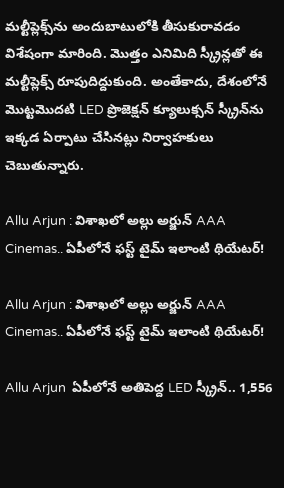మల్టీప్లెక్స్‌ను అందుబాటులోకి తీసుకురావడం విశేషంగా మారింది. మొత్తం ఎనిమిది స్క్రీన్లతో ఈ మల్టీప్లెక్స్ రూపుదిద్దుకుంది. అంతేకాదు, దేశంలోనే మొట్టమొదటి LED ప్రొజెక్షన్ క్యూలుక్సన్ స్క్రీన్‌ను ఇక్కడ ఏర్పాటు చేసినట్లు నిర్వాహకులు చెబుతున్నారు.

Allu Arjun : విశాఖలో అల్లు అర్జున్ AAA Cinemas.. ఏపీలోనే ఫస్ట్ టైమ్ ఇలాంటి థియేటర్!

Allu Arjun : విశాఖలో అల్లు అర్జున్ AAA Cinemas.. ఏపీలోనే ఫస్ట్ టైమ్ ఇలాంటి థియేటర్!

Allu Arjun  ఏపీలోనే అతిపెద్ద LED స్క్రీన్.. 1,556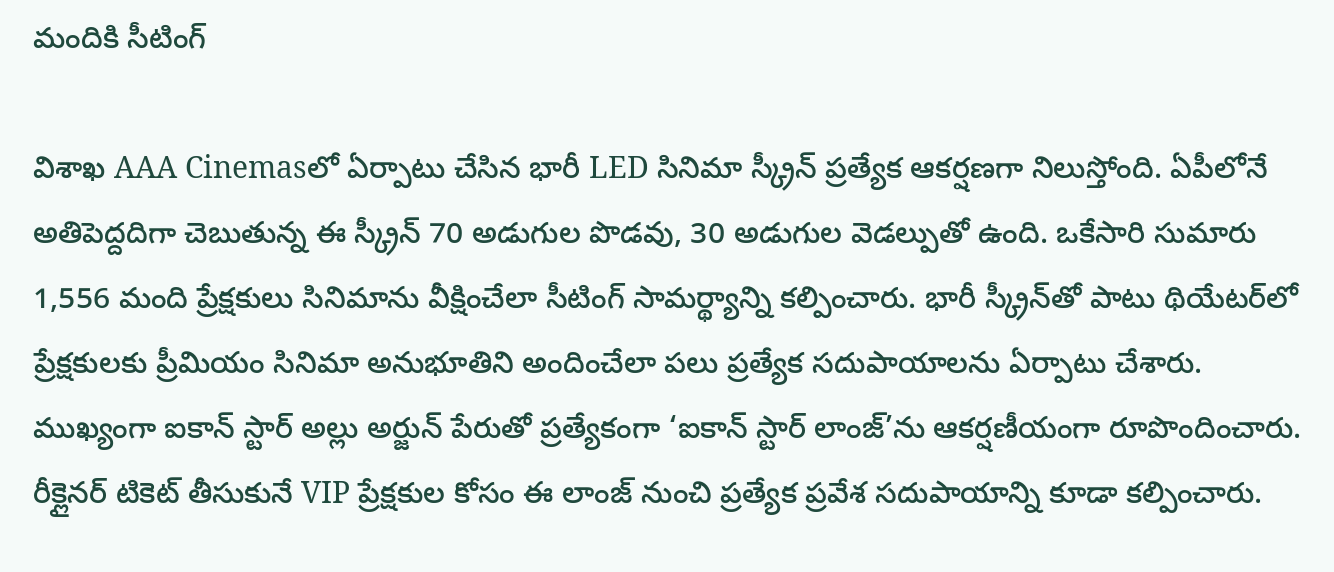మందికి సీటింగ్

విశాఖ AAA Cinemasలో ఏర్పాటు చేసిన భారీ LED సినిమా స్క్రీన్ ప్రత్యేక ఆకర్షణగా నిలుస్తోంది. ఏపీలోనే అతిపెద్దదిగా చెబుతున్న ఈ స్క్రీన్ 70 అడుగుల పొడవు, 30 అడుగుల వెడల్పుతో ఉంది. ఒకేసారి సుమారు 1,556 మంది ప్రేక్షకులు సినిమాను వీక్షించేలా సీటింగ్ సామర్థ్యాన్ని కల్పించారు. భారీ స్క్రీన్‌తో పాటు థియేటర్‌లో ప్రేక్షకులకు ప్రీమియం సినిమా అనుభూతిని అందించేలా పలు ప్రత్యేక సదుపాయాలను ఏర్పాటు చేశారు. ముఖ్యంగా ఐకాన్ స్టార్ అల్లు అర్జున్ పేరుతో ప్రత్యేకంగా ‘ఐకాన్ స్టార్ లాంజ్‌’ను ఆకర్షణీయంగా రూపొందించారు. రీక్లైనర్ టికెట్ తీసుకునే VIP ప్రేక్షకుల కోసం ఈ లాంజ్‌ నుంచి ప్రత్యేక ప్రవేశ సదుపాయాన్ని కూడా కల్పించారు.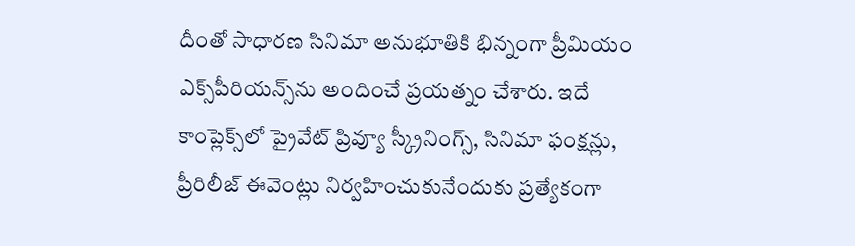దీంతో సాధారణ సినిమా అనుభూతికి భిన్నంగా ప్రీమియం ఎక్స్‌పీరియన్స్‌ను అందించే ప్రయత్నం చేశారు. ఇదే కాంప్లెక్స్‌లో ప్రైవేట్ ప్రివ్యూ స్క్రీనింగ్స్, సినిమా ఫంక్షన్లు, ప్రీరిలీజ్ ఈవెంట్లు నిర్వహించుకునేందుకు ప్రత్యేకంగా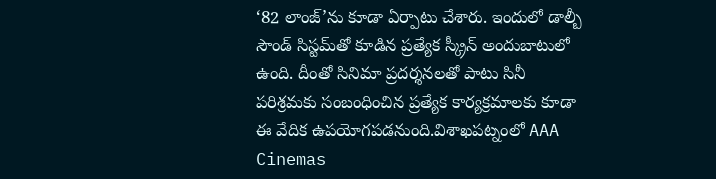‘82 లాంజ్‌’ను కూడా ఏర్పాటు చేశారు. ఇందులో డాల్బీ సౌండ్ సిస్టమ్‌తో కూడిన ప్రత్యేక స్క్రీన్ అందుబాటులో ఉంది. దీంతో సినిమా ప్రదర్శనలతో పాటు సినీ పరిశ్రమకు సంబంధించిన ప్రత్యేక కార్యక్రమాలకు కూడా ఈ వేదిక ఉపయోగపడనుంది.విశాఖపట్నంలో AAA Cinemas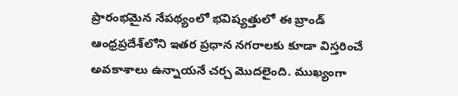ప్రారంభమైన నేపథ్యంలో భవిష్యత్తులో ఈ బ్రాండ్ ఆంధ్రప్రదేశ్‌లోని ఇతర ప్రధాన నగరాలకు కూడా విస్తరించే అవకాశాలు ఉన్నాయనే చర్చ మొదలైంది. ముఖ్యంగా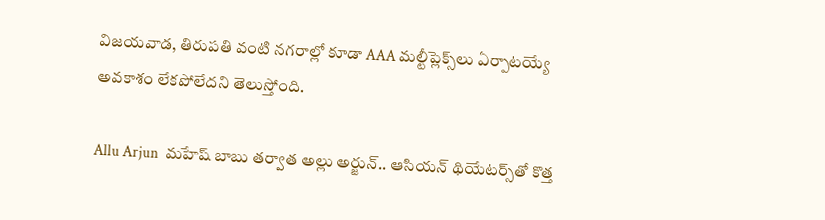విజయవాడ, తిరుపతి వంటి నగరాల్లో కూడా AAA మల్టీప్లెక్స్‌లు ఏర్పాటయ్యే అవకాశం లేకపోలేదని తెలుస్తోంది.

Allu Arjun  మహేష్ బాబు తర్వాత అల్లు అర్జున్.. ఆసియన్ థియేటర్స్‌తో కొత్త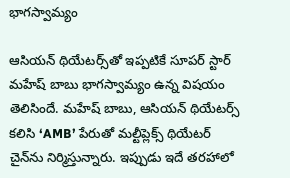భాగస్వామ్యం

ఆసియన్ థియేటర్స్‌తో ఇప్పటికే సూపర్ స్టార్ మహేష్ బాబు భాగస్వామ్యం ఉన్న విషయం తెలిసిందే. మహేష్ బాబు, ఆసియన్ థియేటర్స్ కలిసి ‘AMB’ పేరుతో మల్టీప్లెక్స్ థియేటర్ చైన్‌ను నిర్మిస్తున్నారు. ఇప్పుడు ఇదే తరహాలో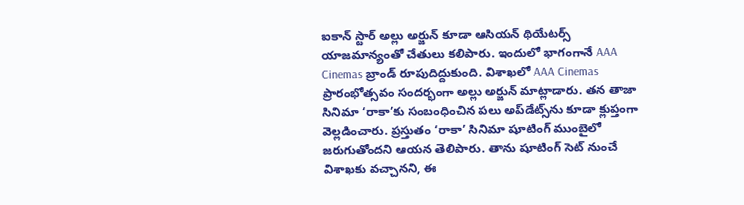ఐకాన్ స్టార్ అల్లు అర్జున్ కూడా ఆసియన్ థియేటర్స్ యాజమాన్యంతో చేతులు కలిపారు. ఇందులో భాగంగానే AAA Cinemas బ్రాండ్ రూపుదిద్దుకుంది. విశాఖలో AAA Cinemas ప్రారంభోత్సవం సందర్భంగా అల్లు అర్జున్ మాట్లాడారు. తన తాజా సినిమా ‘రాకా’కు సంబంధించిన పలు అప్‌డేట్స్‌ను కూడా క్లుప్తంగా వెల్లడించారు. ప్రస్తుతం ‘రాకా’ సినిమా షూటింగ్ ముంబైలో జరుగుతోందని ఆయన తెలిపారు. తాను షూటింగ్ సెట్‌ నుంచే విశాఖకు వచ్చానని, ఈ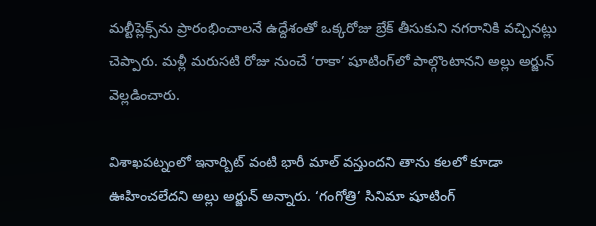మల్టీప్లెక్స్‌ను ప్రారంభించాలనే ఉద్దేశంతో ఒక్కరోజు బ్రేక్ తీసుకుని నగరానికి వచ్చినట్లు చెప్పారు. మళ్లీ మరుసటి రోజు నుంచే ‘రాకా’ షూటింగ్‌లో పాల్గొంటానని అల్లు అర్జున్ వెల్లడించారు.

విశాఖపట్నంలో ఇనార్బిట్ వంటి భారీ మాల్ వస్తుందని తాను కలలో కూడా ఊహించలేదని అల్లు అర్జున్ అన్నారు. ‘గంగోత్రి’ సినిమా షూటింగ్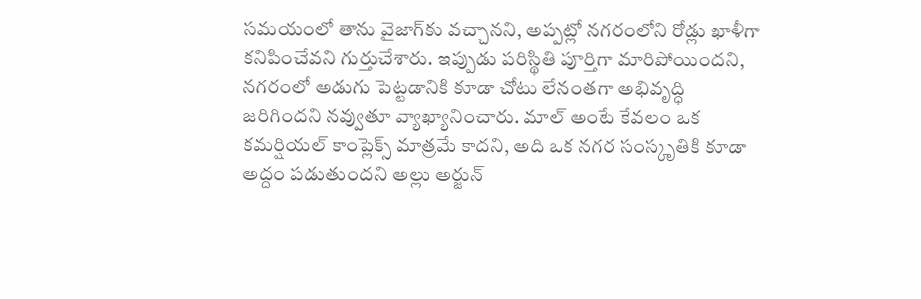సమయంలో తాను వైజాగ్‌కు వచ్చానని, అప్పట్లో నగరంలోని రోడ్లు ఖాళీగా కనిపించేవని గుర్తుచేశారు. ఇప్పుడు పరిస్థితి పూర్తిగా మారిపోయిందని, నగరంలో అడుగు పెట్టడానికి కూడా చోటు లేనంతగా అభివృద్ధి జరిగిందని నవ్వుతూ వ్యాఖ్యానించారు. మాల్ అంటే కేవలం ఒక కమర్షియల్ కాంప్లెక్స్ మాత్రమే కాదని, అది ఒక నగర సంస్కృతికి కూడా అద్దం పడుతుందని అల్లు అర్జున్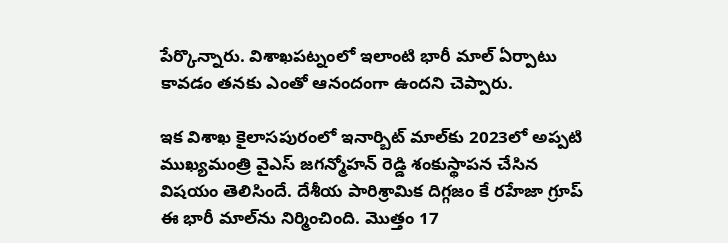పేర్కొన్నారు. విశాఖపట్నంలో ఇలాంటి భారీ మాల్ ఏర్పాటు కావడం తనకు ఎంతో ఆనందంగా ఉందని చెప్పారు.

ఇక విశాఖ కైలాసపురంలో ఇనార్బిట్ మాల్‌కు 2023లో అప్పటి ముఖ్యమంత్రి వైఎస్ జగన్మోహన్ రెడ్డి శంకుస్థాపన చేసిన విషయం తెలిసిందే. దేశీయ పారిశ్రామిక దిగ్గజం కే రహేజా గ్రూప్ ఈ భారీ మాల్‌ను నిర్మించింది. మొత్తం 17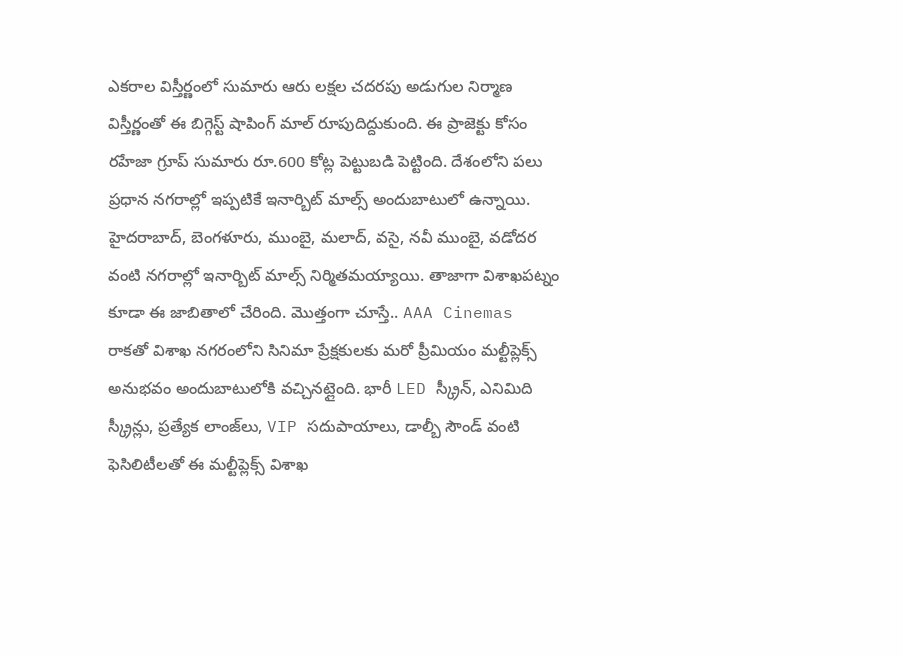ఎకరాల విస్తీర్ణంలో సుమారు ఆరు లక్షల చదరపు అడుగుల నిర్మాణ విస్తీర్ణంతో ఈ బిగ్గెస్ట్ షాపింగ్ మాల్ రూపుదిద్దుకుంది. ఈ ప్రాజెక్టు కోసం రహేజా గ్రూప్ సుమారు రూ.600 కోట్ల పెట్టుబడి పెట్టింది. దేశంలోని పలు ప్రధాన నగరాల్లో ఇప్పటికే ఇనార్బిట్ మాల్స్ అందుబాటులో ఉన్నాయి. హైదరాబాద్, బెంగళూరు, ముంబై, మలాద్, వసై, నవీ ముంబై, వడోదర వంటి నగరాల్లో ఇనార్బిట్ మాల్స్ నిర్మితమయ్యాయి. తాజాగా విశాఖపట్నం కూడా ఈ జాబితాలో చేరింది. మొత్తంగా చూస్తే.. AAA Cinemas రాకతో విశాఖ నగరంలోని సినిమా ప్రేక్షకులకు మరో ప్రీమియం మల్టీప్లెక్స్ అనుభవం అందుబాటులోకి వచ్చినట్లైంది. భారీ LED స్క్రీన్, ఎనిమిది స్క్రీన్లు, ప్రత్యేక లాంజ్‌లు, VIP సదుపాయాలు, డాల్బీ సౌండ్ వంటి ఫెసిలిటీలతో ఈ మల్టీప్లెక్స్ విశాఖ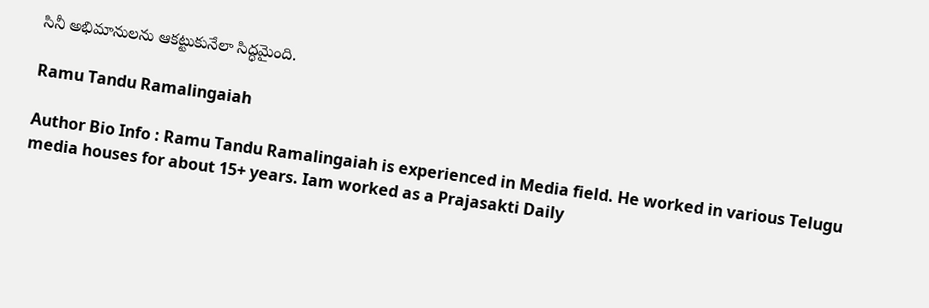సినీ అభిమానులను ఆకట్టుకునేలా సిద్ధమైంది.

Ramu Tandu Ramalingaiah

Author Bio Info : Ramu Tandu Ramalingaiah is experienced in Media field. He worked in various Telugu media houses for about 15+ years. Iam worked as a Prajasakti Daily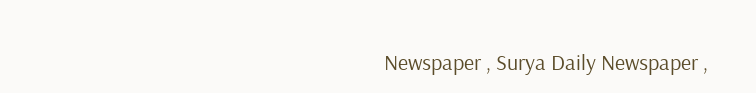Newspaper , Surya Daily Newspaper ,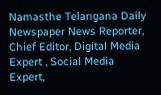Namasthe Telangana Daily Newspaper News Reporter, Chief Editor, Digital Media Expert , Social Media Expert,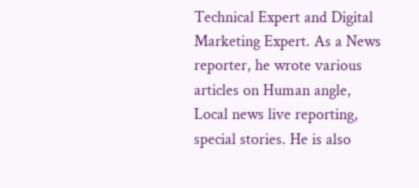Technical Expert and Digital Marketing Expert. As a News reporter, he wrote various articles on Human angle, Local news live reporting, special stories. He is also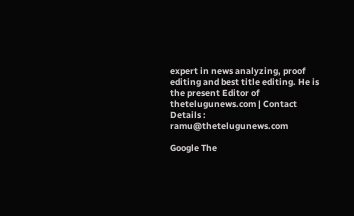expert in news analyzing, proof editing and best title editing. He is the present Editor of thetelugunews.com | Contact Details : ramu@thetelugunews.com

Google The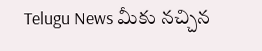Telugu News మీకు నచ్చిన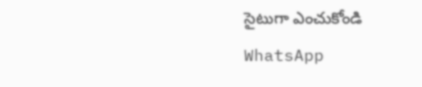సైటుగా ఎంచుకోండి
WhatsApp